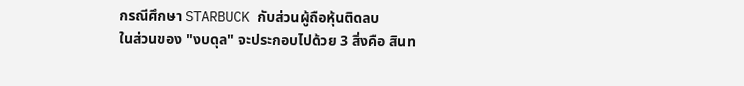กรณีศึกษา STARBUCK กับส่วนผู้ถือหุ้นติดลบ
ในส่วนของ "งบดุล" จะประกอบไปด้วย 3 สิ่งคือ สินท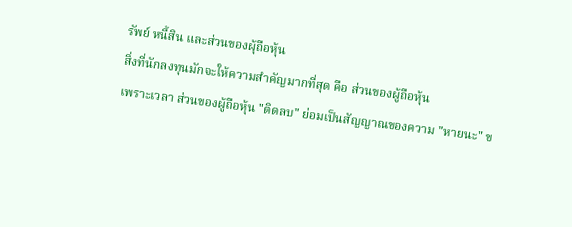รัพย์ หนี้สิน และส่วนของผุ้ถือหุ้น
สิ่งที่นักลงทุนมักจะให้ความสำคัญมากที่สุด คือ ส่วนของผู้ถือหุ้น
เพราะเวลา ส่วนของผู้ถือหุ้น "ติดลบ" ย่อมเป็นสัญญาณของความ "หายนะ" ข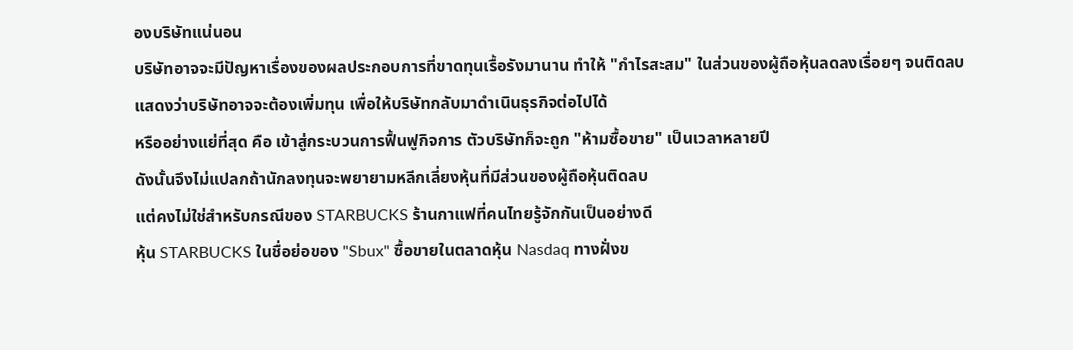องบริษัทแน่นอน
บริษัทอาจจะมีปัญหาเรื่องของผลประกอบการที่ขาดทุนเรื้อรังมานาน ทำให้ "กำไรสะสม" ในส่วนของผู้ถือหุ้นลดลงเรื่อยๆ จนติดลบ
แสดงว่าบริษัทอาจจะต้องเพิ่มทุน เพื่อให้บริษัทกลับมาดำเนินธุรกิจต่อไปได้
หรืออย่างแย่ที่สุด คือ เข้าสู่กระบวนการฟื้นฟูกิจการ ตัวบริษัทก็จะถูก "ห้ามซื้อขาย" เป็นเวลาหลายปี
ดังนั้นจึงไม่แปลกถ้านักลงทุนจะพยายามหลีกเลี่ยงหุ้นที่มีส่วนของผู้ถือหุ้นติดลบ
แต่คงไม่ใช่สำหรับกรณีของ STARBUCKS ร้านกาแฟที่คนไทยรู้จักกันเป็นอย่างดี
หุ้น STARBUCKS ในชื่อย่อของ "Sbux" ซื้อขายในตลาดหุ้น Nasdaq ทางฝั่งข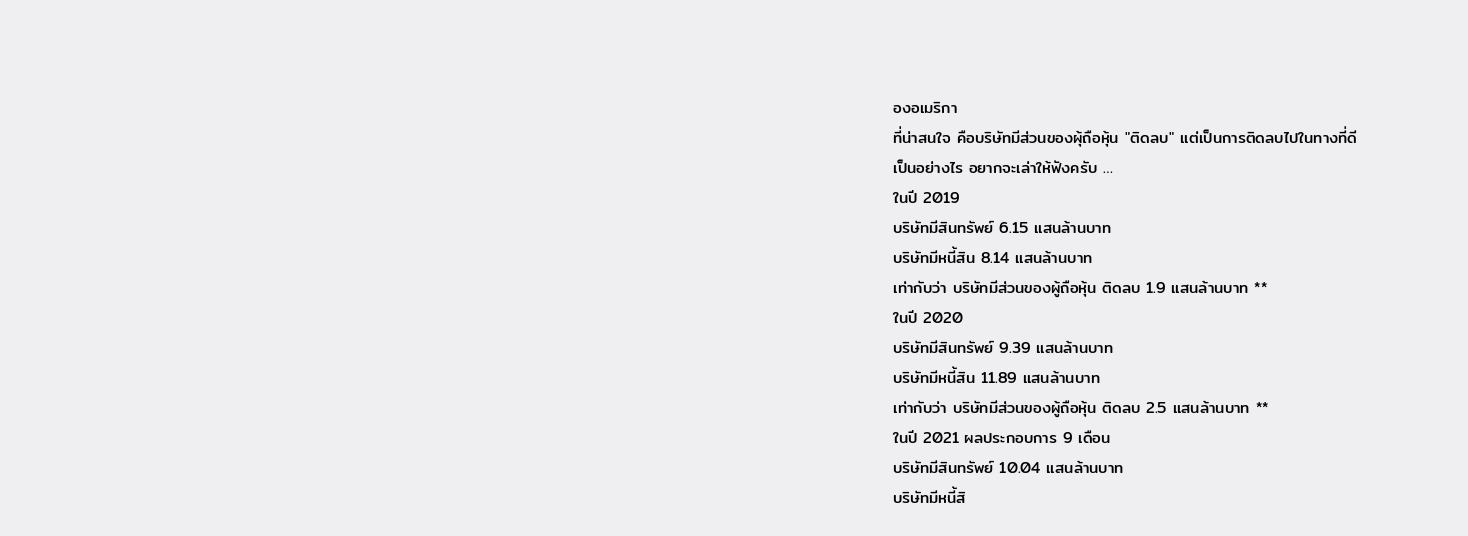องอเมริกา
ที่น่าสนใจ คือบริษัทมีส่วนของผุ้ถือหุ้น "ติดลบ" แต่เป็นการติดลบไปในทางที่ดี
เป็นอย่างไร อยากจะเล่าให้ฟังครับ …
ในปี 2019
บริษัทมีสินทรัพย์ 6.15 แสนล้านบาท
บริษัทมีหนี้สิน 8.14 แสนล้านบาท
เท่ากับว่า บริษัทมีส่วนของผู้ถือหุ้น ติดลบ 1.9 แสนล้านบาท **
ในปี 2020
บริษัทมีสินทรัพย์ 9.39 แสนล้านบาท
บริษัทมีหนี้สิน 11.89 แสนล้านบาท
เท่ากับว่า บริษัทมีส่วนของผู้ถือหุ้น ติดลบ 2.5 แสนล้านบาท **
ในปี 2021 ผลประกอบการ 9 เดือน
บริษัทมีสินทรัพย์ 10.04 แสนล้านบาท
บริษัทมีหนี้สิ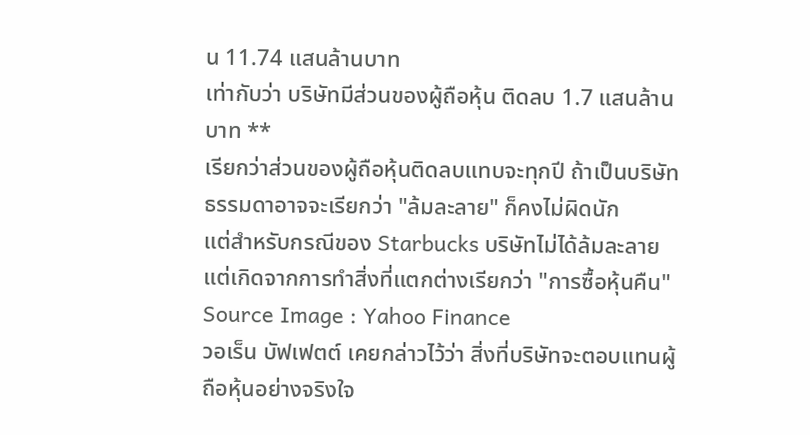น 11.74 แสนล้านบาท
เท่ากับว่า บริษัทมีส่วนของผู้ถือหุ้น ติดลบ 1.7 แสนล้านบาท **
เรียกว่าส่วนของผู้ถือหุ้นติดลบแทบจะทุกปี ถ้าเป็นบริษัทธรรมดาอาจจะเรียกว่า "ล้มละลาย" ก็คงไม่ผิดนัก
แต่สำหรับกรณีของ Starbucks บริษัทไม่ได้ล้มละลายแต่เกิดจากการทำสิ่งที่แตกต่างเรียกว่า "การซื้อหุ้นคืน"
Source Image : Yahoo Finance
วอเร็น บัฟเฟตต์ เคยกล่าวไว้ว่า สิ่งที่บริษัทจะตอบแทนผู้ถือหุ้นอย่างจริงใจ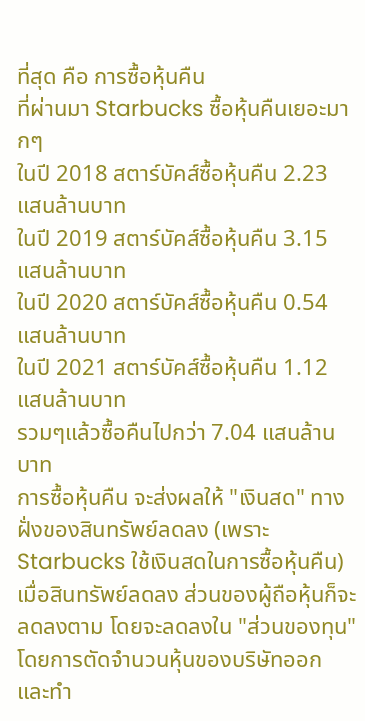ที่สุด คือ การซื้อหุ้นคืน
ที่ผ่านมา Starbucks ซื้อหุ้นคืนเยอะมากๆ
ในปี 2018 สตาร์บัคส์ซื้อหุ้นคืน 2.23 แสนล้านบาท
ในปี 2019 สตาร์บัคส์ซื้อหุ้นคืน 3.15 แสนล้านบาท
ในปี 2020 สตาร์บัคส์ซื้อหุ้นคืน 0.54 แสนล้านบาท
ในปี 2021 สตาร์บัคส์ซื้อหุ้นคืน 1.12 แสนล้านบาท
รวมๆแล้วซื้อคืนไปกว่า 7.04 แสนล้านบาท
การซื้อหุ้นคืน จะส่งผลให้ "เงินสด" ทางฝั่งของสินทรัพย์ลดลง (เพราะ Starbucks ใช้เงินสดในการซื้อหุ้นคืน)
เมื่อสินทรัพย์ลดลง ส่วนของผู้ถือหุ้นก็จะลดลงตาม โดยจะลดลงใน "ส่วนของทุน" โดยการตัดจำนวนหุ้นของบริษัทออก
และทำ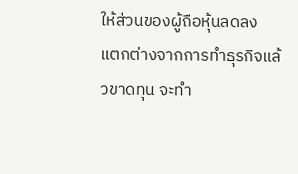ให้ส่วนของผู้ถือหุ้นลดลง
แตกต่างจากการทำธุรกิจแล้วขาดทุน จะทำ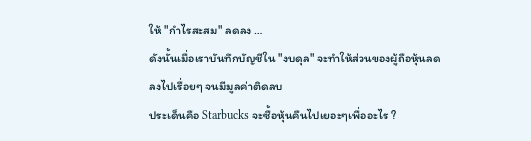ให้ "กำไรสะสม" ลดลง …
ดังนั้นเมื่อเราบันทึกบัญชีใน "งบดุล" จะทำให้ส่วนของผู้ถือหุ้นลดลงไปเรื่อยๆ จนมีมูลค่าติดลบ
ประเด็นคือ Starbucks จะซื้อหุ้นคืนไปเยอะๆเพื่ออะไร ?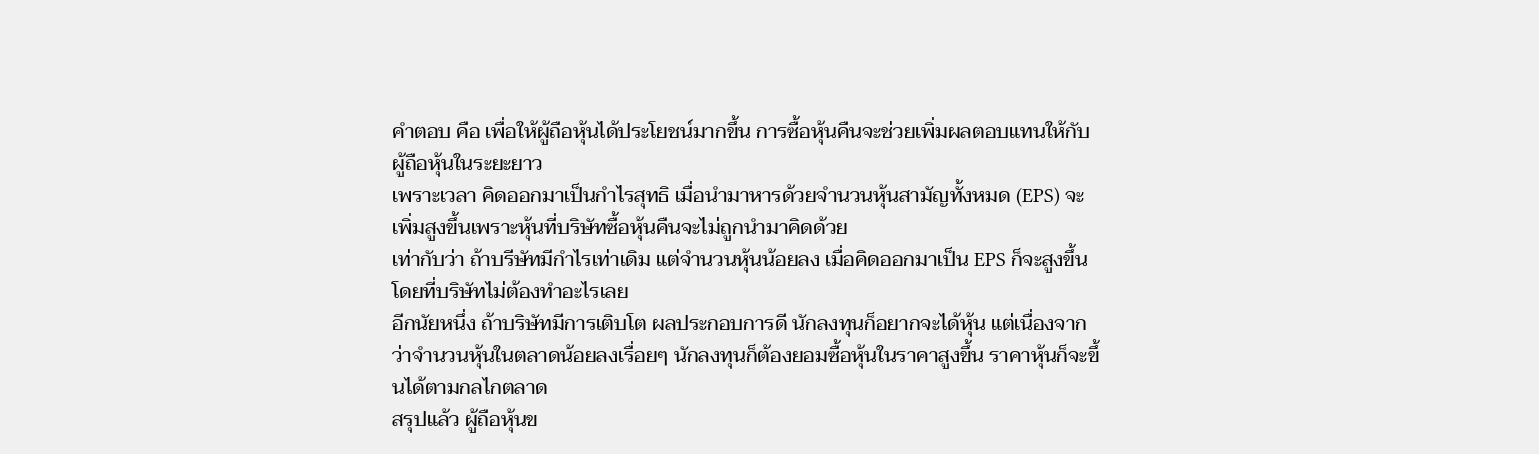คำตอบ คือ เพื่อให้ผู้ถือหุ้นได้ประโยชน์มากขึ้น การซื้อหุ้นคืนจะช่วยเพิ่มผลตอบแทนให้กับผู้ถือหุ้นในระยะยาว
เพราะเวลา คิดออกมาเป็นกำไรสุทธิ เมื่อนำมาหารด้วยจำนวนหุ้นสามัญทั้งหมด (EPS) จะเพิ่มสูงขึ้นเพราะหุ้นที่บริษัทซื้อหุ้นคืนจะไม่ถูกนำมาคิดด้วย
เท่ากับว่า ถ้าบรีษัทมีกำไรเท่าเดิม แต่จำนวนหุ้นน้อยลง เมื่อคิดออกมาเป็น EPS ก็จะสูงขึ้นโดยที่บริษัทไม่ต้องทำอะไรเลย
อีกนัยหนึ่ง ถ้าบริษัทมีการเติบโต ผลประกอบการดี นักลงทุนก็อยากจะได้หุ้น แต่เนื่องจากว่าจำนวนหุ้นในตลาดน้อยลงเรื่อยๆ นักลงทุนก็ต้องยอมซื้อหุ้นในราคาสูงขึ้น ราคาหุ้นก็จะขึ้นได้ตามกลไกตลาด
สรุปแล้ว ผู้ถือหุ้นข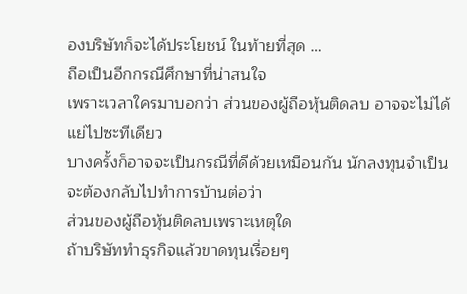องบริษัทก็จะได้ประโยชน์ ในท้ายที่สุด …
ถือเป็นอีกกรณีศึกษาที่น่าสนใจ
เพราะเวลาใครมาบอกว่า ส่วนของผู้ถือหุ้นติดลบ อาจจะไม่ได้แย่ไปซะทีเดียว
บางครั้งก็อาจจะเป็นกรณีที่ดีด้วยเหมือนกัน นักลงทุนจำเป็นจะต้องกลับไปทำการบ้านต่อว่า
ส่วนของผู้ถือหุ้นติดลบเพราะเหตุใด
ถ้าบริษัททำธุรกิจแล้วขาดทุนเรื่อยๆ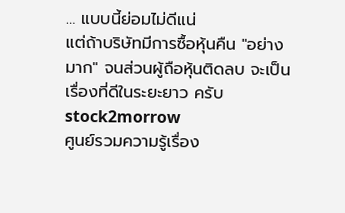… แบบนี้ย่อมไม่ดีแน่
แต่ถ้าบริษัทมีการซื้อหุ้นคืน "อย่างมาก" จนส่วนผู้ถือหุ้นติดลบ จะเป็นเรื่องที่ดีในระยะยาว ครับ
stock2morrow
ศูนย์รวมความรู้เรื่อง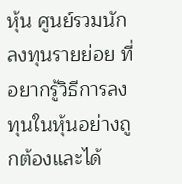หุ้น ศูนย์รวมนักลงทุนรายย่อย ที่อยากรู้วิธีการลงทุนในหุ้นอย่างถูกต้องและได้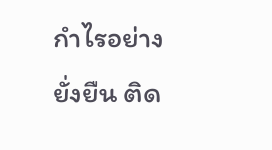กำไรอย่างยั่งยืน ติด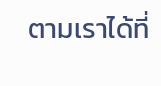ตามเราได้ที่